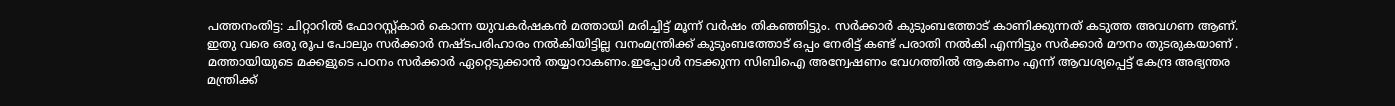പത്തനംതിട്ട: ചിറ്റാറിൽ ഫോറസ്റ്റ്കാർ കൊന്ന യുവകർഷകൻ മത്തായി മരിച്ചിട്ട് മൂന്ന് വർഷം തികഞ്ഞിട്ടും. സർക്കാർ കുടുംബത്തോട് കാണിക്കുന്നത് കടുത്ത അവഗണ ആണ്. ഇതു വരെ ഒരു രൂപ പോലും സർക്കാർ നഷ്ടപരിഹാരം നൽകിയിട്ടില്ല വനംമന്ത്രിക്ക് കുടുംബത്തോട് ഒപ്പം നേരിട്ട് കണ്ട് പരാതി നൽകി എന്നിട്ടും സർക്കാർ മൗനം തുടരുകയാണ് . മത്തായിയുടെ മക്കളുടെ പഠനം സർക്കാർ ഏറ്റെടുക്കാൻ തയ്യാറാകണം.ഇപ്പോൾ നടക്കുന്ന സിബിഐ അന്വേഷണം വേഗത്തിൽ ആകണം എന്ന് ആവശ്യപ്പെട്ട് കേന്ദ്ര അഭ്യന്തര മന്ത്രിക്ക്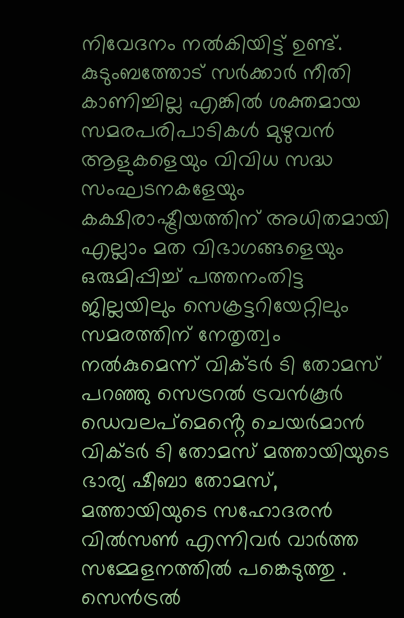നിവേദനം നൽകിയിട്ട് ഉണ്ട്.
കുടുംബത്തോട് സർക്കാർ നീതി കാണിച്ചില്ല എങ്കിൽ ശക്തമായ സമരപരിപാടികൾ മുഴുവൻ ആളുകളെയും വിവിധ സദ്ധ സംഘടനകളേയും കക്ഷിരാഷ്ട്രീയത്തിന് അധിതമായി എല്ലാം മത വിഭാഗങ്ങളെയും ഒരുമിപ്പിച്ച് പത്തനംതിട്ട ജില്ലയിലും സെക്രട്ടറിയേറ്റിലും സമരത്തിന് നേതൃത്വം നൽകുമെന്ന് വിക്ടർ ടി തോമസ് പറഞ്ഞു സെട്രറൽ ട്രവൻകൂർ ഡെവലപ്മെൻ്റെ ചെയർമാൻ വിക്ടർ ടി തോമസ് മത്തായിയുടെ ഭാര്യ ഷീബാ തോമസ്, മത്തായിയുടെ സഹോദരൻ വിൽസൺ എന്നിവർ വാർത്ത സമ്മേളനത്തിൽ പങ്കെടുത്തു .
സെൻട്രൽ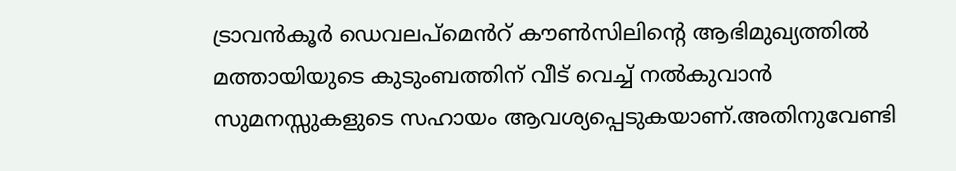ട്രാവൻകൂർ ഡെവലപ്മെൻറ് കൗൺസിലിന്റെ ആഭിമുഖ്യത്തിൽ മത്തായിയുടെ കുടുംബത്തിന് വീട് വെച്ച് നൽകുവാൻ സുമനസ്സുകളുടെ സഹായം ആവശ്യപ്പെടുകയാണ്.അതിനുവേണ്ടി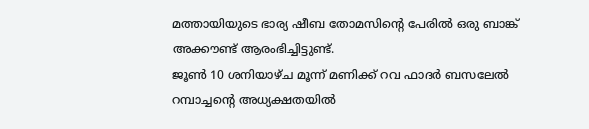മത്തായിയുടെ ഭാര്യ ഷീബ തോമസിന്റെ പേരിൽ ഒരു ബാങ്ക് അക്കൗണ്ട് ആരംഭിച്ചിട്ടുണ്ട്.
ജൂൺ 10 ശനിയാഴ്ച മൂന്ന് മണിക്ക് റവ ഫാദർ ബസലേൽ റമ്പാച്ചന്റെ അധ്യക്ഷതയിൽ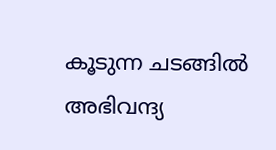കൂടുന്ന ചടങ്ങിൽ അഭിവന്ദ്യ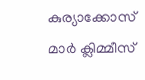കുര്യാക്കോസ് മാർ ക്ലിമ്മീസ്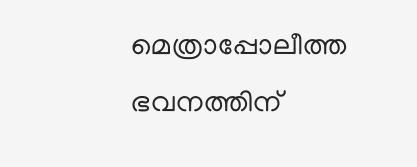മെത്രാപ്പോലീത്ത ഭവനത്തിന്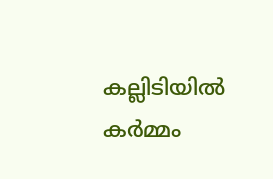കല്ലിടിയിൽ കർമ്മം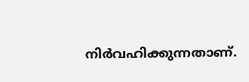നിർവഹിക്കുന്നതാണ്.